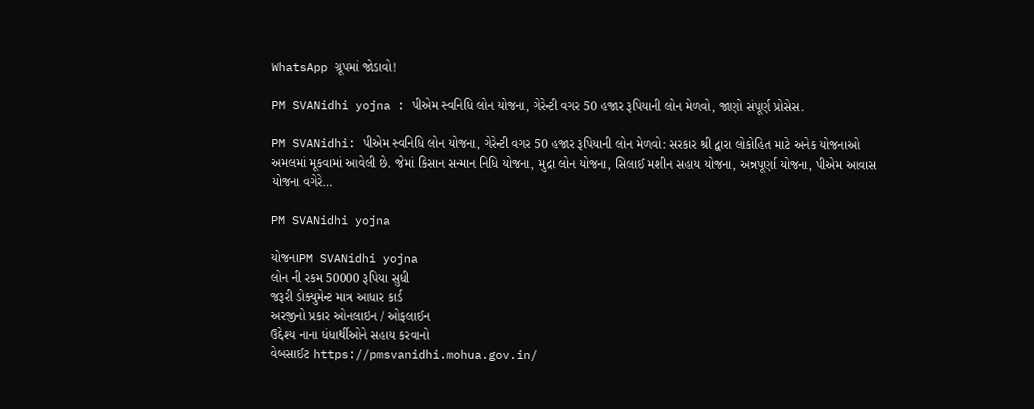WhatsApp ગ્રૂપમાં જોડાવો!

PM SVANidhi yojna : પીએમ સ્વનિધિ લોન યોજના, ગેરેન્ટી વગર 50 હજાર રૂપિયાની લોન મેળવો, જાણો સંપૂર્ણ પ્રોસેસ.

PM SVANidhi: પીએમ સ્વનિધિ લોન યોજના, ગેરેન્ટી વગર 50 હજાર રૂપિયાની લોન મેળવો: સરકાર શ્રી દ્વારા લોકોહિત માટે અનેક યોજનાઓ અમલમાં મૂકવામાં આવેલી છે. જેમાં કિસાન સન્માન નિધિ યોજના, મુદ્રા લોન યોજના, સિલાઈ મશીન સહાય યોજના, અન્નપૂર્ણા યોજના, પીએમ આવાસ યોજના વગેરે…

PM SVANidhi yojna

યોજનાPM SVANidhi yojna
લોન ની રકમ 50000 રૂપિયા સુધી
જરૂરી ડોક્યુમેન્ટ માત્ર આધાર કાર્ડ
અરજીનો પ્રકાર ઓનલાઇન / ઓફલાઈન
ઉદ્દેશ્ય નાના ધંધાર્થીઓને સહાય કરવાનો
વેબસાઈટ https://pmsvanidhi.mohua.gov.in/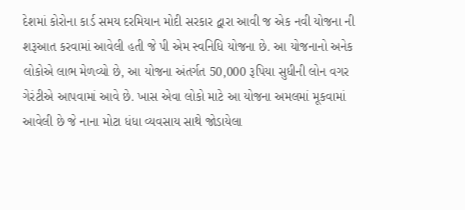દેશમાં કોરોના કાર્ડ સમય દરમિયાન મોદી સરકાર દ્વારા આવી જ એક નવી યોજના ની શરૂઆત કરવામાં આવેલી હતી જે પી એમ સ્વનિધિ યોજના છે. આ યોજનાનો અનેક લોકોએ લાભ મેળવ્યો છે, આ યોજના અંતર્ગત 50,000 રૂપિયા સુધીની લોન વગર ગેરંટીએ આપવામાં આવે છે. ખાસ એવા લોકો માટે આ યોજના અમલમાં મૂકવામાં આવેલી છે જે નાના મોટા ધંધા વ્યવસાય સાથે જોડાયેલા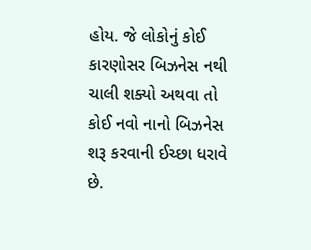હોય. જે લોકોનું કોઈ કારણોસર બિઝનેસ નથી ચાલી શક્યો અથવા તો કોઈ નવો નાનો બિઝનેસ શરૂ કરવાની ઈચ્છા ધરાવે છે.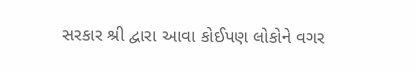સરકાર શ્રી દ્વારા આવા કોઈપણ લોકોને વગર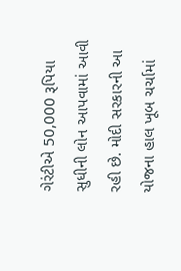ગેરંટીએ 50,000 રૂપિયા સુધીની લોન આપવામાં આવી રહી છે. મોદી સરકારની આ યોજના હાલ ખૂબ ચર્ચામાં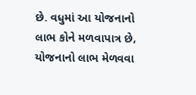છે. વધુમાં આ યોજનાનો લાભ કોને મળવાપાત્ર છે, યોજનાનો લાભ મેળવવા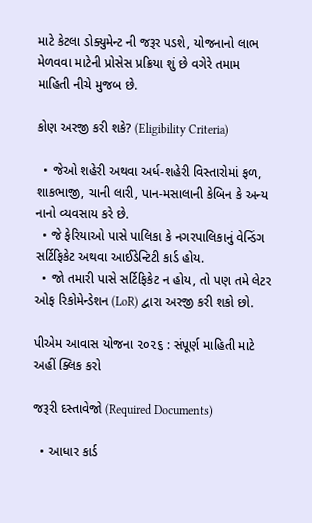માટે કેટલા ડોક્યુમેન્ટ ની જરૂર પડશે, યોજનાનો લાભ મેળવવા માટેની પ્રોસેસ પ્રક્રિયા શું છે વગેરે તમામ માહિતી નીચે મુજબ છે.

કોણ અરજી કરી શકે? (Eligibility Criteria)

  • જેઓ શહેરી અથવા અર્ધ-શહેરી વિસ્તારોમાં ફળ, શાકભાજી, ચાની લારી, પાન-મસાલાની કેબિન કે અન્ય નાનો વ્યવસાય કરે છે.
  • જે ફેરિયાઓ પાસે પાલિકા કે નગરપાલિકાનું વેન્ડિંગ સર્ટિફિકેટ અથવા આઈડેન્ટિટી કાર્ડ હોય.
  • જો તમારી પાસે સર્ટિફિકેટ ન હોય, તો પણ તમે લેટર ઓફ રિકોમેન્ડેશન (LoR) દ્વારા અરજી કરી શકો છો.

પીએમ આવાસ યોજના ૨૦૨૬ : સંપૂર્ણ માહિતી માટે અહીં ક્લિક કરો

જરૂરી દસ્તાવેજો (Required Documents)

  • આધાર કાર્ડ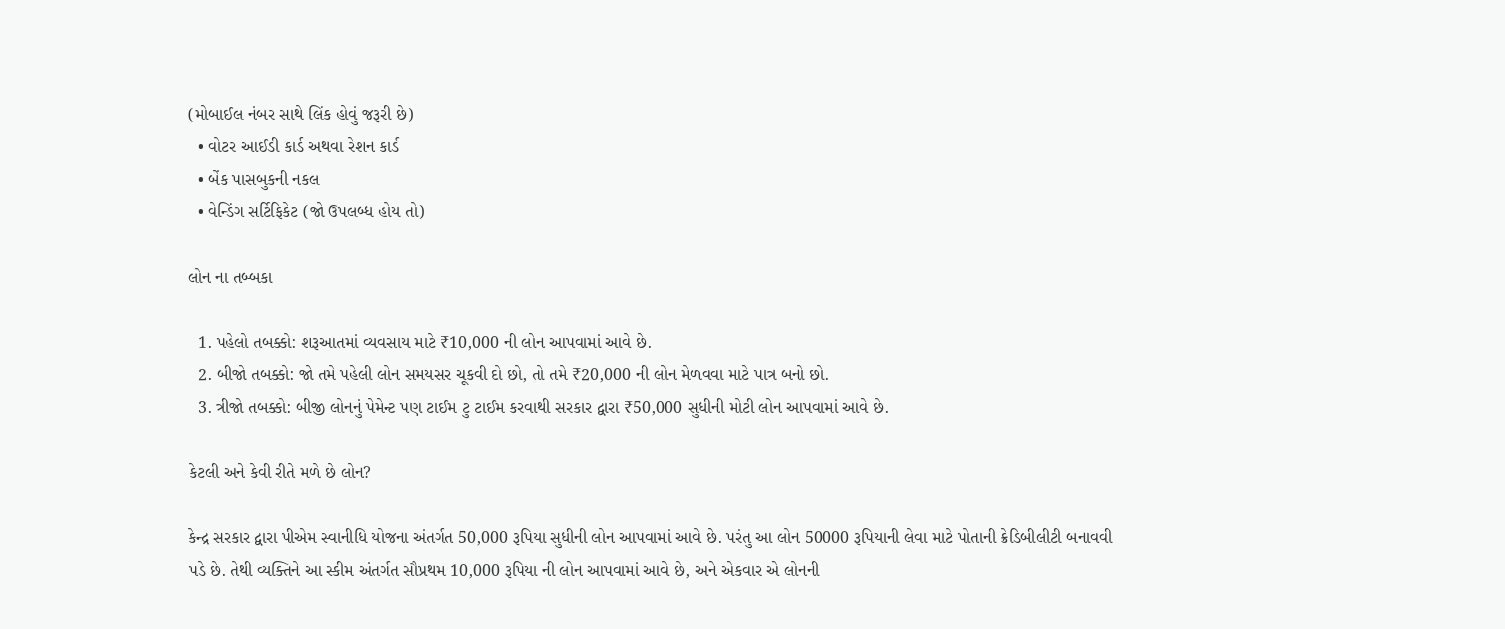(મોબાઈલ નંબર સાથે લિંક હોવું જરૂરી છે)
  • વોટર આઈડી કાર્ડ અથવા રેશન કાર્ડ
  • બેંક પાસબુકની નકલ
  • વેન્ડિંગ સર્ટિફિકેટ (જો ઉપલબ્ધ હોય તો)

લોન ના તબ્બકા

  1. પહેલો તબક્કો: શરૂઆતમાં વ્યવસાય માટે ₹10,000 ની લોન આપવામાં આવે છે.
  2. બીજો તબક્કો: જો તમે પહેલી લોન સમયસર ચૂકવી દો છો, તો તમે ₹20,000 ની લોન મેળવવા માટે પાત્ર બનો છો.
  3. ત્રીજો તબક્કો: બીજી લોનનું પેમેન્ટ પણ ટાઈમ ટુ ટાઈમ કરવાથી સરકાર દ્વારા ₹50,000 સુધીની મોટી લોન આપવામાં આવે છે.

કેટલી અને કેવી રીતે મળે છે લોન?

કેન્દ્ર સરકાર દ્વારા પીએમ સ્વાનીધિ યોજના અંતર્ગત 50,000 રૂપિયા સુધીની લોન આપવામાં આવે છે. પરંતુ આ લોન 50000 રૂપિયાની લેવા માટે પોતાની ક્રેડિબીલીટી બનાવવી પડે છે. તેથી વ્યક્તિને આ સ્કીમ અંતર્ગત સૌપ્રથમ 10,000 રૂપિયા ની લોન આપવામાં આવે છે, અને એકવાર એ લોનની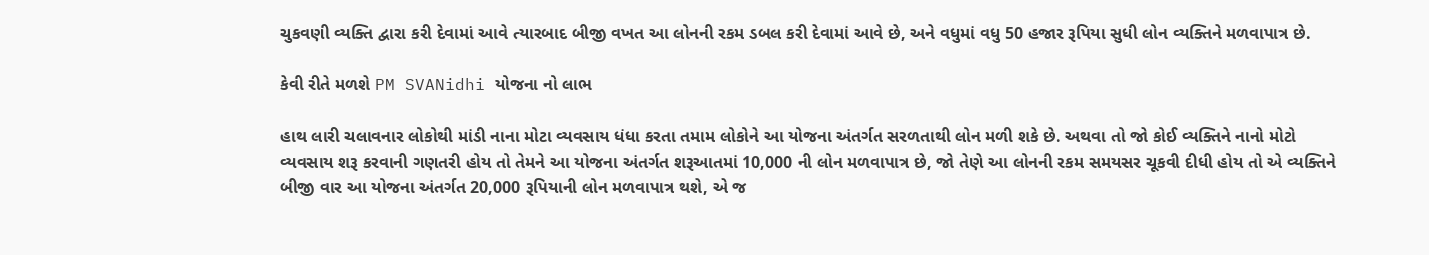ચુકવણી વ્યક્તિ દ્વારા કરી દેવામાં આવે ત્યારબાદ બીજી વખત આ લોનની રકમ ડબલ કરી દેવામાં આવે છે, અને વધુમાં વધુ 50 હજાર રૂપિયા સુધી લોન વ્યક્તિને મળવાપાત્ર છે.

કેવી રીતે મળશે PM SVANidhi યોજના નો લાભ

હાથ લારી ચલાવનાર લોકોથી માંડી નાના મોટા વ્યવસાય ધંધા કરતા તમામ લોકોને આ યોજના અંતર્ગત સરળતાથી લોન મળી શકે છે. અથવા તો જો કોઈ વ્યક્તિને નાનો મોટો વ્યવસાય શરૂ કરવાની ગણતરી હોય તો તેમને આ યોજના અંતર્ગત શરૂઆતમાં 10,000 ની લોન મળવાપાત્ર છે, જો તેણે આ લોનની રકમ સમયસર ચૂકવી દીધી હોય તો એ વ્યક્તિને બીજી વાર આ યોજના અંતર્ગત 20,000 રૂપિયાની લોન મળવાપાત્ર થશે, એ જ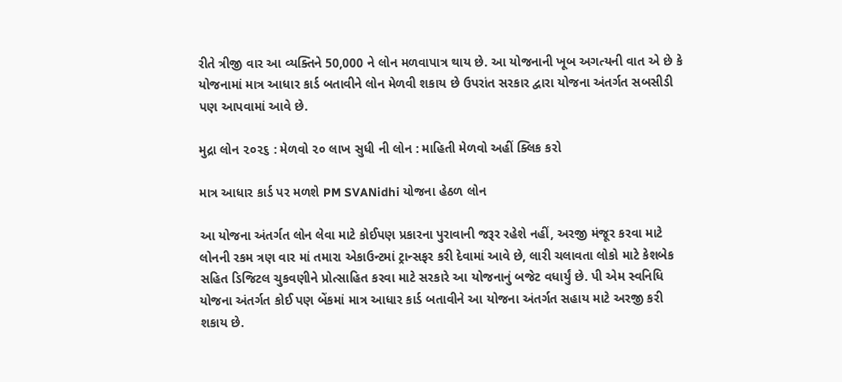રીતે ત્રીજી વાર આ વ્યક્તિને 50,000 ને લોન મળવાપાત્ર થાય છે. આ યોજનાની ખૂબ અગત્યની વાત એ છે કે યોજનામાં માત્ર આધાર કાર્ડ બતાવીને લોન મેળવી શકાય છે ઉપરાંત સરકાર દ્વારા યોજના અંતર્ગત સબસીડી પણ આપવામાં આવે છે.

મુદ્રા લોન ૨૦૨૬ : મેળવો ૨૦ લાખ સુધી ની લોન : માહિતી મેળવો અહીં ક્લિક કરો

માત્ર આધાર કાર્ડ પર મળશે PM SVANidhi યોજના હેઠળ લોન

આ યોજના અંતર્ગત લોન લેવા માટે કોઈપણ પ્રકારના પુરાવાની જરૂર રહેશે નહીં, અરજી મંજૂર કરવા માટે લોનની રકમ ત્રણ વાર માં તમારા એકાઉન્ટમાં ટ્રાન્સફર કરી દેવામાં આવે છે, લારી ચલાવતા લોકો માટે કેશબેક સહિત ડિજિટલ ચુકવણીને પ્રોત્સાહિત કરવા માટે સરકારે આ યોજનાનું બજેટ વધાર્યું છે. પી એમ સ્વનિધિ યોજના અંતર્ગત કોઈ પણ બેંકમાં માત્ર આધાર કાર્ડ બતાવીને આ યોજના અંતર્ગત સહાય માટે અરજી કરી શકાય છે.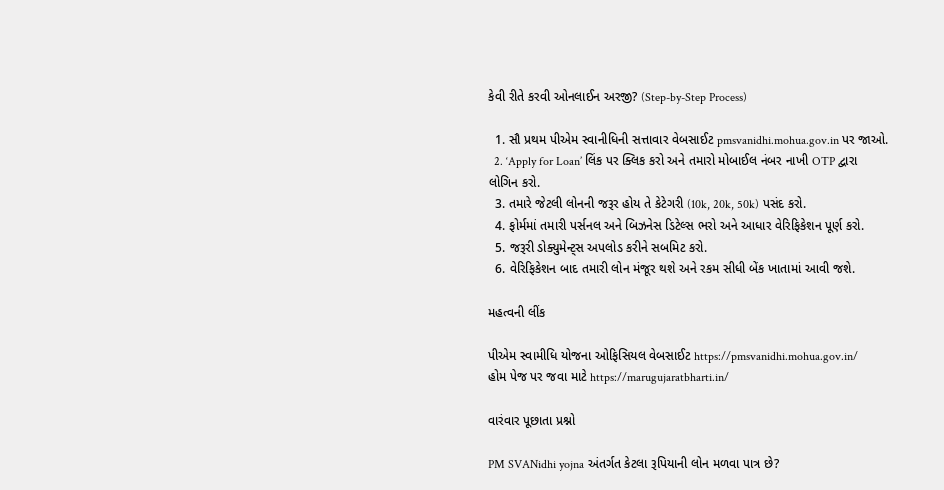કેવી રીતે કરવી ઓનલાઈન અરજી? (Step-by-Step Process)

  1. સૌ પ્રથમ પીએમ સ્વાનીધિની સત્તાવાર વેબસાઈટ pmsvanidhi.mohua.gov.in પર જાઓ.
  2. ‘Apply for Loan’ લિંક પર ક્લિક કરો અને તમારો મોબાઈલ નંબર નાખી OTP દ્વારા લોગિન કરો.
  3. તમારે જેટલી લોનની જરૂર હોય તે કેટેગરી (10k, 20k, 50k) પસંદ કરો.
  4. ફોર્મમાં તમારી પર્સનલ અને બિઝનેસ ડિટેલ્સ ભરો અને આધાર વેરિફિકેશન પૂર્ણ કરો.
  5. જરૂરી ડોક્યુમેન્ટ્સ અપલોડ કરીને સબમિટ કરો.
  6. વેરિફિકેશન બાદ તમારી લોન મંજૂર થશે અને રકમ સીધી બેંક ખાતામાં આવી જશે.

મહત્વની લીંક

પીએમ સ્વામીધિ યોજના ઓફિસિયલ વેબસાઈટ https://pmsvanidhi.mohua.gov.in/
હોમ પેજ પર જવા માટે https://marugujaratbharti.in/

વારંવાર પૂછાતા પ્રશ્નો

PM SVANidhi yojna અંતર્ગત કેટલા રૂપિયાની લોન મળવા પાત્ર છે?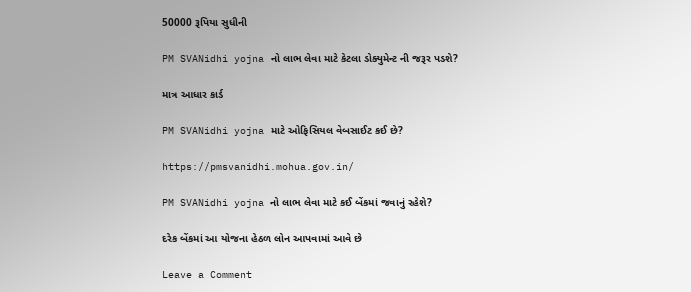50000 રૂપિયા સુધીની

PM SVANidhi yojna નો લાભ લેવા માટે કેટલા ડોક્યુમેન્ટ ની જરૂર પડશે?

માત્ર આધાર કાર્ડ

PM SVANidhi yojna માટે ઓફિસિયલ વેબસાઈટ કઈ છે?

https://pmsvanidhi.mohua.gov.in/

PM SVANidhi yojna નો લાભ લેવા માટે કઈ બેંકમાં જવાનું રહેશે?

દરેક બેંકમાં આ યોજના હેઠળ લોન આપવામાં આવે છે

Leave a Comment